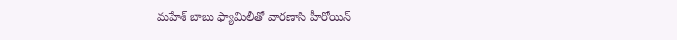మహేశ్ బాబు ఫ్యామిలీతో వారణాసి హీరోయిన్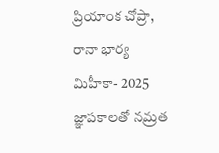ప్రియాంక చోప్రా, రానా భార్య మిహీకా- 2025 జ్ఞాపకాలతో నమ్రత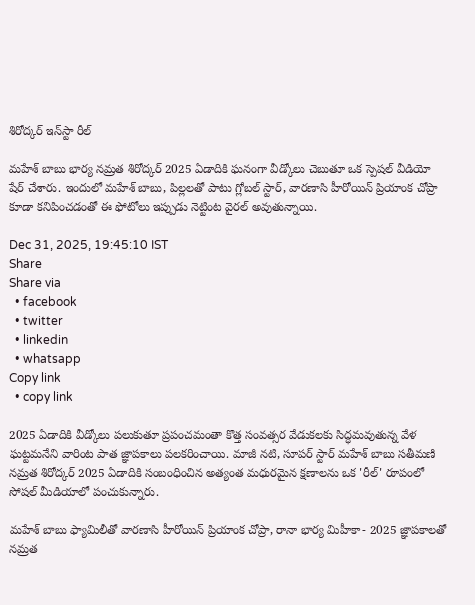శిరోద్కర్ ఇన్‌స్టా రీల్

మహేశ్ బాబు భార్య నమ్రత శిరోద్కర్ 2025 ఏడాదికి ఘనంగా వీడ్కోలు చెబుతూ ఒక స్పెషల్ వీడియో షేర్ చేశారు. ఇందులో మహేశ్ బాబు, పిల్లలతో పాటు గ్లోబల్ స్టార్, వారణాసి హీరోయిన్ ప్రియాంక చోప్రా కూడా కనిపించడంతో ఈ ఫోటోలు ఇప్పుడు నెట్టింట వైరల్ అవుతున్నాయి.

Dec 31, 2025, 19:45:10 IST
Share
Share via
  • facebook
  • twitter
  • linkedin
  • whatsapp
Copy link
  • copy link

2025 ఏడాదికి వీడ్కోలు పలుకుతూ ప్రపంచమంతా కొత్త సంవత్సర వేడుకలకు సిద్ధమవుతున్న వేళ ఘట్టమనేని వారింట పాత జ్ఞాపకాలు పలకరించాయి. మాజీ నటి, సూపర్ స్టార్ మహేశ్ బాబు సతీమణి నమ్రత శిరోద్కర్ 2025 ఏడాదికి సంబంధించిన అత్యంత మధురమైన క్షణాలను ఒక 'రీల్' రూపంలో సోషల్ మీడియాలో పంచుకున్నారు.

మహేశ్ బాబు ఫ్యామిలీతో వారణాసి హీరోయిన్ ప్రియాంక చోప్రా, రానా భార్య మిహీకా- 2025 జ్ఞాపకాలతో నమ్రత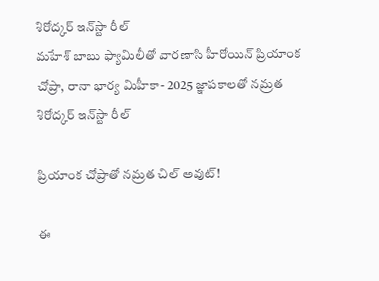శిరోద్కర్ ఇన్‌స్టా రీల్
మహేశ్ బాబు ఫ్యామిలీతో వారణాసి హీరోయిన్ ప్రియాంక చోప్రా, రానా భార్య మిహీకా- 2025 జ్ఞాపకాలతో నమ్రత శిరోద్కర్ ఇన్‌స్టా రీల్

ప్రియాంక చోప్రాతో నమ్రత చిల్ అవుట్!

ఈ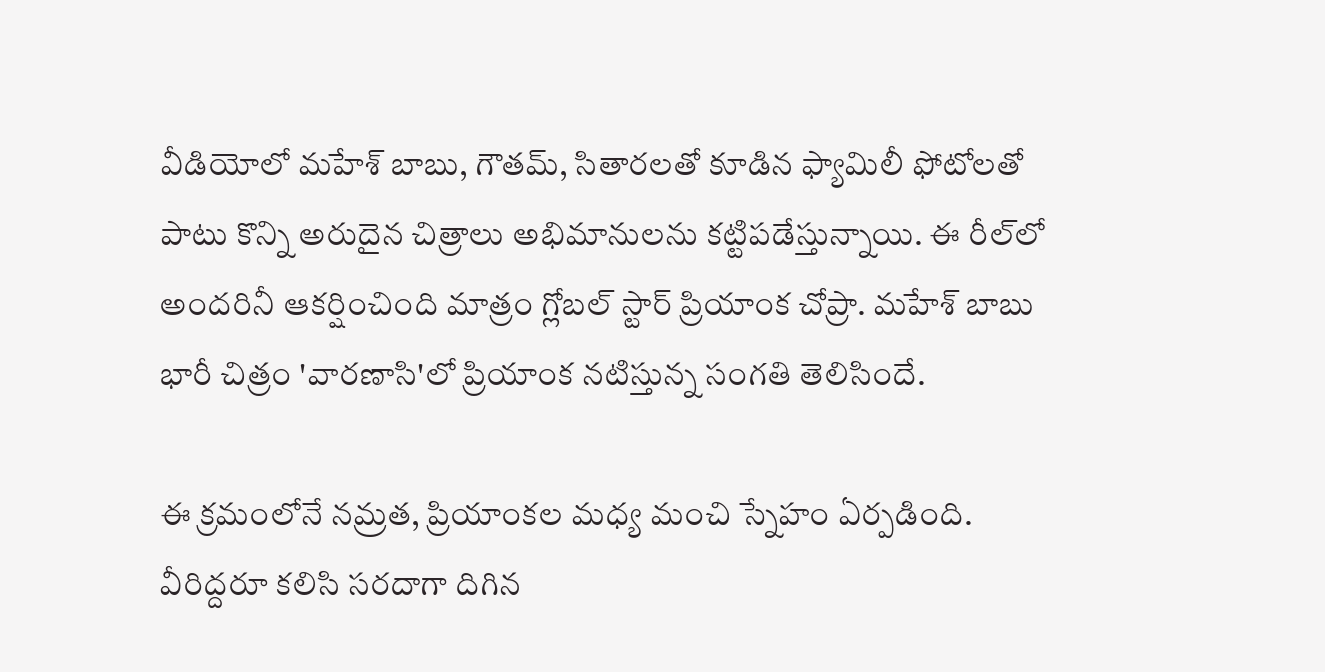వీడియోలో మహేశ్ బాబు, గౌతమ్, సితారలతో కూడిన ఫ్యామిలీ ఫోటోలతో పాటు కొన్ని అరుదైన చిత్రాలు అభిమానులను కట్టిపడేస్తున్నాయి. ఈ రీల్‌లో అందరినీ ఆకర్షించింది మాత్రం గ్లోబల్ స్టార్ ప్రియాంక చోప్రా. మహేశ్ బాబు భారీ చిత్రం 'వారణాసి'లో ప్రియాంక నటిస్తున్న సంగతి తెలిసిందే.

ఈ క్రమంలోనే నమ్రత, ప్రియాంకల మధ్య మంచి స్నేహం ఏర్పడింది. వీరిద్దరూ కలిసి సరదాగా దిగిన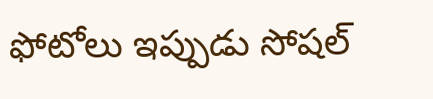ఫోటోలు ఇప్పుడు సోషల్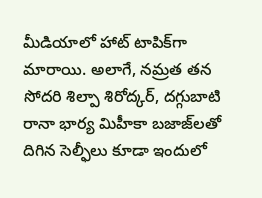మీడియాలో హాట్ టాపిక్‌గా మారాయి. అలాగే, నమ్రత తన సోదరి శిల్పా శిరోద్కర్, దగ్గుబాటి రానా భార్య మిహీకా బజాజ్‌లతో దిగిన సెల్ఫీలు కూడా ఇందులో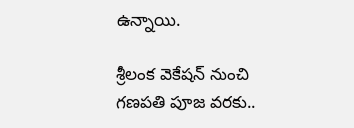ఉన్నాయి.

శ్రీలంక వెకేషన్ నుంచి గణపతి పూజ వరకు..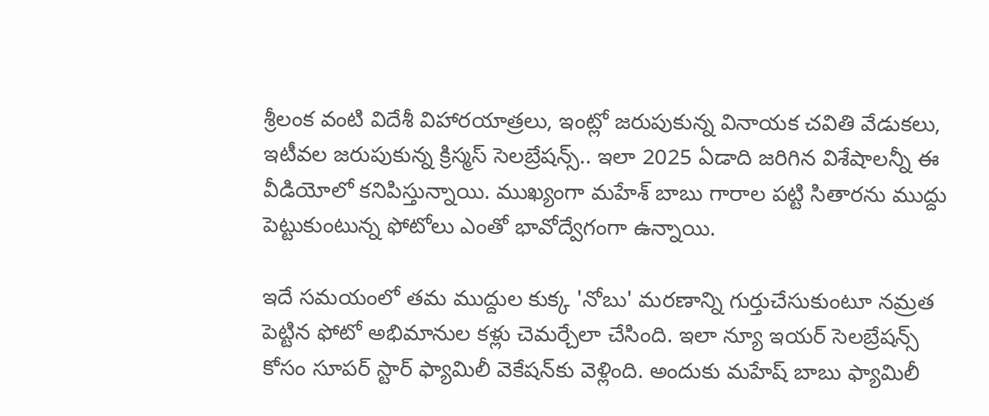శ్రీలంక వంటి విదేశీ విహారయాత్రలు, ఇంట్లో జరుపుకున్న వినాయక చవితి వేడుకలు, ఇటీవల జరుపుకున్న క్రిస్మస్ సెలబ్రేషన్స్.. ఇలా 2025 ఏడాది జరిగిన విశేషాలన్నీ ఈ వీడియోలో కనిపిస్తున్నాయి. ముఖ్యంగా మహేశ్ బాబు గారాల పట్టి సితారను ముద్దు పెట్టుకుంటున్న ఫోటోలు ఎంతో భావోద్వేగంగా ఉన్నాయి.

ఇదే సమయంలో తమ ముద్దుల కుక్క 'నోబు' మరణాన్ని గుర్తుచేసుకుంటూ నమ్రత పెట్టిన ఫోటో అభిమానుల కళ్లు చెమర్చేలా చేసింది. ఇలా న్యూ ఇయర్ సెలబ్రేషన్స్ కోసం సూపర్ స్టార్ ఫ్యామిలీ వెకేషన్‌కు వెళ్లింది. అందుకు మహేష్ బాబు ఫ్యామిలీ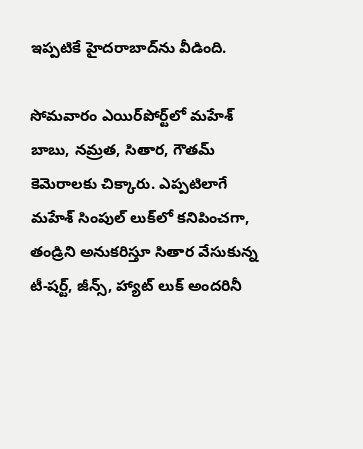ఇప్పటికే హైదరాబాద్‌ను వీడింది.

సోమవారం ఎయిర్‌పోర్ట్‌లో మహేశ్ బాబు, నమ్రత, సితార, గౌతమ్ కెమెరాలకు చిక్కారు. ఎప్పటిలాగే మహేశ్ సింపుల్ లుక్‌లో కనిపించగా, తండ్రిని అనుకరిస్తూ సితార వేసుకున్న టీ-షర్ట్, జీన్స్, హ్యాట్ లుక్ అందరినీ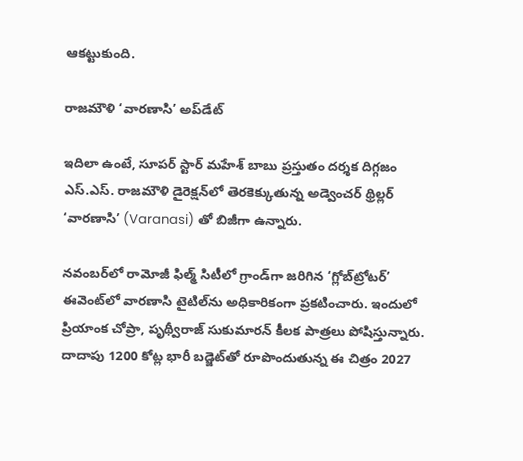ఆకట్టుకుంది.

రాజమౌళి ‘వారణాసి’ అప్‌డేట్

ఇదిలా ఉంటే, సూపర్ స్టార్ మహేశ్ బాబు ప్రస్తుతం దర్శక దిగ్గజం ఎస్.ఎస్. రాజమౌళి డైరెక్షన్‌లో తెరకెక్కుతున్న అడ్వెంచర్ థ్రిల్లర్ ‘వారణాసి’ (Varanasi) తో బిజీగా ఉన్నారు.

నవంబర్‌లో రామోజీ ఫిల్మ్ సిటీలో గ్రాండ్‌గా జరిగిన ‘గ్లోబ్‌ట్రోటర్’ ఈవెంట్‌లో వారణాసి టైటిల్‌ను అధికారికంగా ప్రకటించారు. ఇందులో ప్రియాంక చోప్రా, పృథ్వీరాజ్ సుకుమారన్ కీలక పాత్రలు పోషిస్తున్నారు. దాదాపు 1200 కోట్ల భారీ బడ్జెట్‌తో రూపొందుతున్న ఈ చిత్రం 2027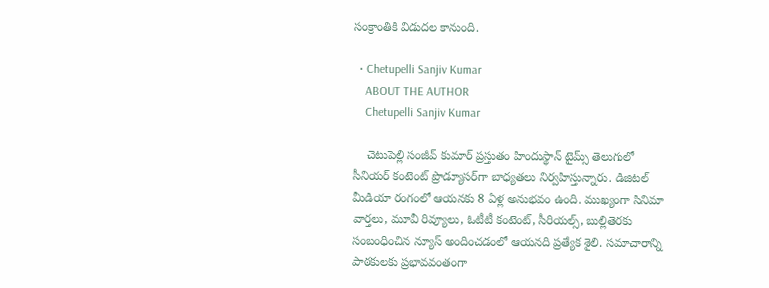సంక్రాంతికి విడుదల కానుంది.

  • Chetupelli Sanjiv Kumar
    ABOUT THE AUTHOR
    Chetupelli Sanjiv Kumar

    చెటుపెల్లి సంజీవ్ కుమార్ ప్రస్తుతం హిందుస్థాన్ టైమ్స్ తెలుగులో సీనియర్ కంటెంట్ ప్రొడ్యూసర్‌గా బాధ్యతలు నిర్వహిస్తున్నారు. డిజిటల్ మీడియా రంగంలో ఆయనకు 8 ఏళ్ల అనుభవం ఉంది. ముఖ్యంగా సినిమా వార్తలు, మూవీ రివ్యూలు, ఓటీటీ కంటెంట్, సీరియల్స్, బుల్లితెరకు సంబంధించిన న్యూస్ అందించడంలో ఆయనది ప్రత్యేక శైలి. సమాచారాన్ని పాఠకులకు ప్రభావవంతంగా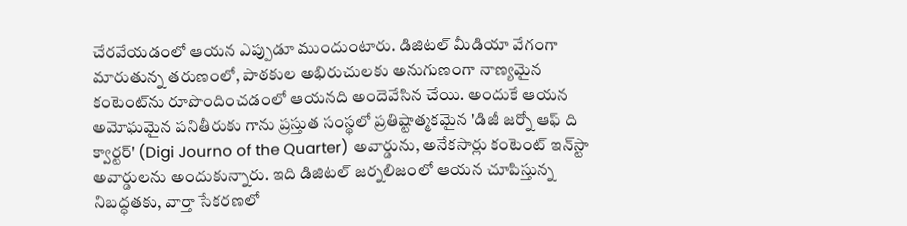చేరవేయడంలో ఆయన ఎప్పుడూ ముందుంటారు. డిజిటల్ మీడియా వేగంగా మారుతున్న తరుణంలో, పాఠకుల అభిరుచులకు అనుగుణంగా నాణ్యమైన కంటెంట్‌ను రూపొందించడంలో ఆయనది అందెవేసిన చేయి. అందుకే ఆయన అమోఘమైన పనితీరుకు గాను ప్రస్తుత సంస్థలో ప్రతిష్టాత్మకమైన 'డిజీ జర్నో ఆఫ్ ది క్వార్టర్' (Digi Journo of the Quarter) అవార్డును, అనేకసార్లు కంటెంట్ ఇన్‌స్టా అవార్డులను అందుకున్నారు. ఇది డిజిటల్ జర్నలిజంలో ఆయన చూపిస్తున్న నిబద్ధతకు, వార్తా సేకరణలో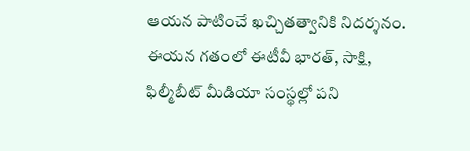ఆయన పాటించే ఖచ్చితత్వానికి నిదర్శనం. ఈయన గతంలో ఈటీవీ భారత్, సాక్షి, ఫిల్మీబీట్ మీడియా సంస్థల్లో పని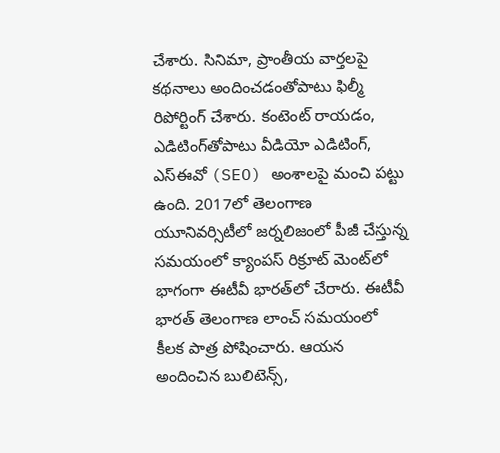చేశారు. సినిమా, ప్రాంతీయ వార్తలపై కథనాలు అందించడంతోపాటు ఫిల్మీ రిపోర్టింగ్ చేశారు. కంటెంట్ రాయడం, ఎడిటింగ్‌తోపాటు వీడియో ఎడిటింగ్, ఎస్‌ఈవో (SEO) అంశాలపై మంచి పట్టు ఉంది. 2017లో తెలంగాణ యూనివర్సిటీలో జర్నలిజంలో పీజీ చేస్తున్న సమయంలో క్యాంపస్ రిక్రూట్ మెంట్‌లో భాగంగా ఈటీవీ భారత్‌లో చేరారు. ఈటీవీ భారత్ తెలంగాణ లాంచ్ సమయంలో కీలక పాత్ర పోషించారు. ఆయన అందించిన బులిటెన్స్,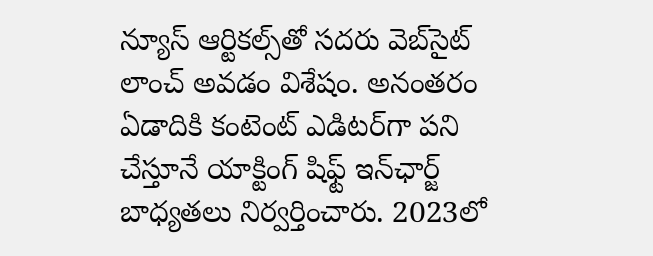న్యూస్ ఆర్టికల్స్‌తో సదరు వెబ్‌సైట్ లాంచ్ అవడం విశేషం. అనంతరం ఏడాదికి కంటెంట్ ఎడిటర్‌గా పని చేస్తూనే యాక్టింగ్ షిఫ్ట్ ఇన్‌ఛార్జ్ బాధ్యతలు నిర్వర్తించారు. 2023లో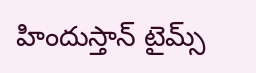హిందుస్తాన్ టైమ్స్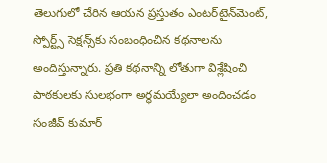తెలుగులో చేరిన ఆయన ప్రస్తుతం ఎంటర్‌టైన్‌మెంట్, స్పోర్ట్స్ సెక్షన్స్‌కు సంబంధించిన కథనాలను అందిస్తున్నారు. ప్రతి కథనాన్ని లోతుగా విశ్లేషించి పాఠకులకు సులభంగా అర్థమయ్యేలా అందించడం సంజీవ్ కుమార్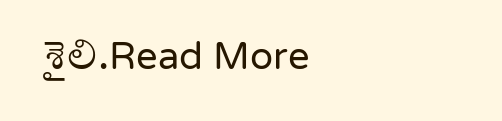శైలి.Read More